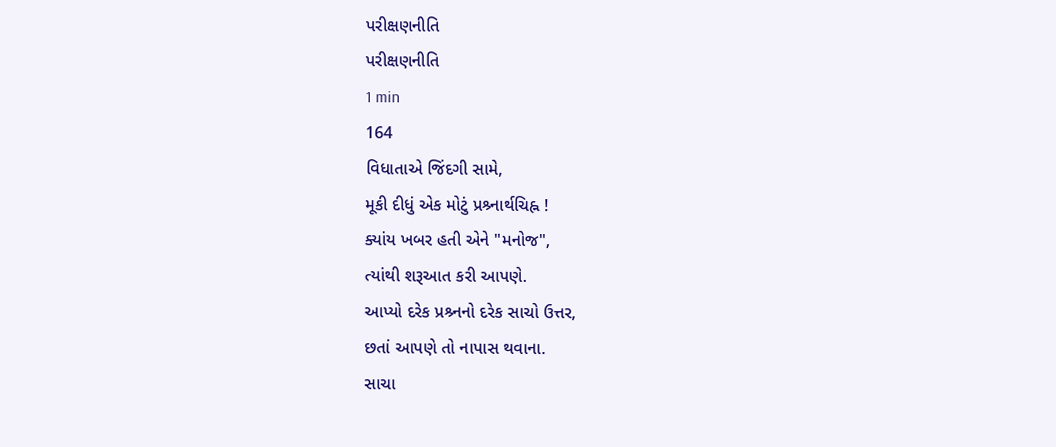પરીક્ષણનીતિ
પરીક્ષણનીતિ
1 min
164
વિધાતાએ જિંદગી સામે,
મૂકી દીધું એક મોટું પ્રશ્ર્નાર્થચિહ્ન !
ક્યાંય ખબર હતી એને "મનોજ",
ત્યાંથી શરૂઆત કરી આપણે.
આપ્યો દરેક પ્રશ્ર્નનો દરેક સાચો ઉત્તર,
છતાં આપણે તો નાપાસ થવાના.
સાચા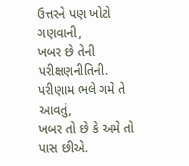ઉત્તરને પણ ખોટો ગણવાની,
ખબર છે તેની પરીક્ષણનીતિની.
પરીણામ ભલે ગમે તે આવતું,
ખબર તો છે કે અમે તો પાસ છીએ.